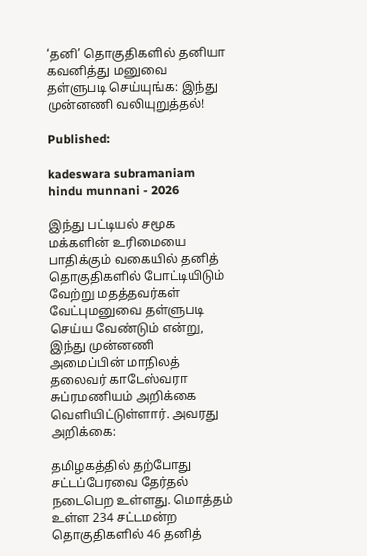‘தனி’ தொகுதிகளில் தனியா கவனித்து மனுவை தள்ளுபடி செய்யுங்க: இந்து முன்னணி வலியுறுத்தல்!

Published:

kadeswara subramaniam hindu munnani - 2026

இந்து பட்டியல் சமூக மக்களின் உரிமையை பாதிக்கும் வகையில் தனித் தொகுதிகளில் போட்டியிடும் வேற்று மதத்தவர்கள் வேட்புமனுவை தள்ளுபடி செய்ய வேண்டும் என்று, இந்து முன்னணி அமைப்பின் மாநிலத் தலைவர் காடேஸ்வரா சுப்ரமணியம் அறிக்கை வெளியிட்டுள்ளார். அவரது அறிக்கை:

தமிழகத்தில் தற்போது சட்டப்பேரவை தேர்தல் நடைபெற உள்ளது. மொத்தம் உள்ள 234 சட்டமன்ற தொகுதிகளில் 46 தனித்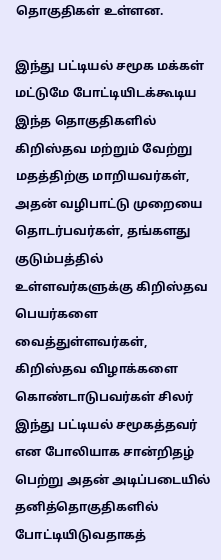தொகுதிகள் உள்ளன.

இந்து பட்டியல் சமூக மக்கள் மட்டுமே போட்டியிடக்கூடிய இந்த தொகுதிகளில் கிறிஸ்தவ மற்றும் வேற்று மதத்திற்கு மாறியவர்கள், அதன் வழிபாட்டு முறையை தொடர்பவர்கள், தங்களது குடும்பத்தில் உள்ளவர்களுக்கு கிறிஸ்தவ பெயர்களை வைத்துள்ளவர்கள், கிறிஸ்தவ விழாக்களை கொண்டாடுபவர்கள் சிலர் இந்து பட்டியல் சமூகத்தவர் என போலியாக சான்றிதழ் பெற்று அதன் அடிப்படையில் தனித்தொகுதிகளில் போட்டியிடுவதாகத்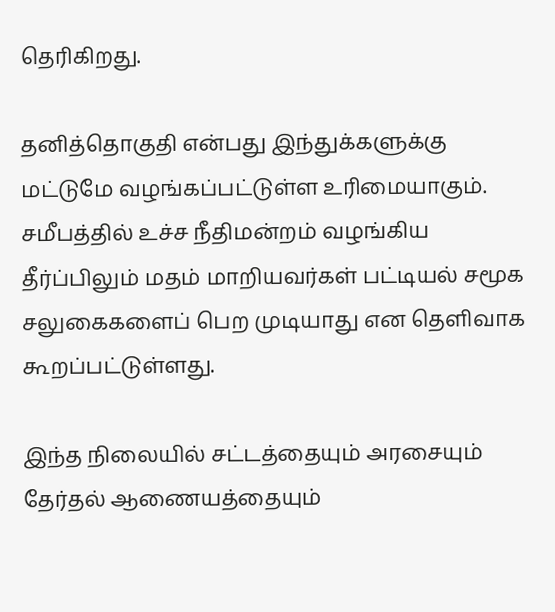தெரிகிறது.

தனித்தொகுதி என்பது இந்துக்களுக்கு மட்டுமே வழங்கப்பட்டுள்ள உரிமையாகும். சமீபத்தில் உச்ச நீதிமன்றம் வழங்கிய தீர்ப்பிலும் மதம் மாறியவர்கள் பட்டியல் சமூக சலுகைகளைப் பெற முடியாது என தெளிவாக கூறப்பட்டுள்ளது.

இந்த நிலையில் சட்டத்தையும் அரசையும் தேர்தல் ஆணையத்தையும்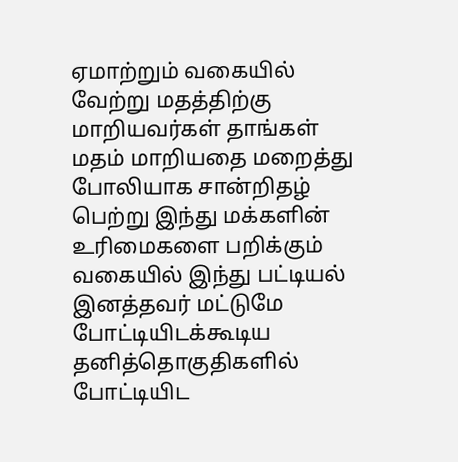ஏமாற்றும் வகையில் வேற்று மதத்திற்கு மாறியவர்கள் தாங்கள் மதம் மாறியதை மறைத்து போலியாக சான்றிதழ் பெற்று இந்து மக்களின் உரிமைகளை பறிக்கும் வகையில் இந்து பட்டியல் இனத்தவர் மட்டுமே போட்டியிடக்கூடிய தனித்தொகுதிகளில் போட்டியிட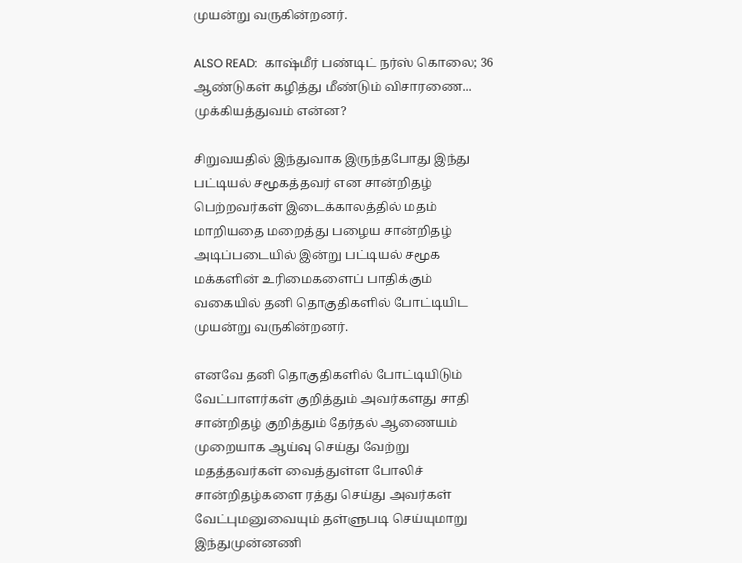முயன்று வருகின்றனர்.

ALSO READ:  காஷ்மீர் பண்டிட் நர்ஸ் கொலை; 36 ஆண்டுகள் கழித்து மீண்டும் விசாரணை... முக்கியத்துவம் என்ன?

சிறுவயதில் இந்துவாக இருந்தபோது இந்து பட்டியல் சமூகத்தவர் என சான்றிதழ் பெற்றவர்கள் இடைக்காலத்தில் மதம் மாறியதை மறைத்து பழைய சான்றிதழ் அடிப்படையில் இன்று பட்டியல் சமூக மக்களின் உரிமைகளைப் பாதிக்கும் வகையில் தனி தொகுதிகளில் போட்டியிட முயன்று வருகின்றனர்.

எனவே தனி தொகுதிகளில் போட்டியிடும் வேட்பாளர்கள் குறித்தும் அவர்களது சாதி சான்றிதழ் குறித்தும் தேர்தல் ஆணையம் முறையாக ஆய்வு செய்து வேற்று மதத்தவர்கள் வைத்துள்ள போலிச் சான்றிதழ்களை ரத்து செய்து அவர்கள் வேட்புமனுவையும் தள்ளுபடி செய்யுமாறு இந்துமுன்னணி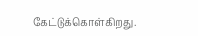கேட்டுக்கொள்கிறது.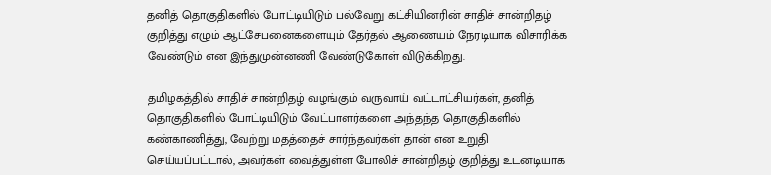தனித் தொகுதிகளில் போட்டியிடும் பல்வேறு கட்சியினரின் சாதிச் சான்றிதழ் குறித்து எழும் ஆட்சேபனைகளையும் தேர்தல் ஆணையம் நேரடியாக விசாரிக்க வேண்டும் என இந்துமுன்னணி வேண்டுகோள் விடுக்கிறது.

தமிழகத்தில் சாதிச் சான்றிதழ் வழங்கும் வருவாய் வட்டாட்சியர்கள், தனித் தொகுதிகளில் போட்டியிடும் வேட்பாளர்களை அந்தந்த தொகுதிகளில் கண்காணித்து, வேற்று மதத்தைச் சார்ந்தவர்கள் தான் என உறுதி செய்யப்பட்டால், அவர்கள் வைத்துள்ள போலிச் சான்றிதழ் குறித்து உடனடியாக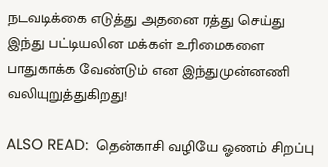நடவடிக்கை எடுத்து அதனை ரத்து செய்து இந்து பட்டியலின மக்கள் உரிமைகளை பாதுகாக்க வேண்டும் என இந்துமுன்னணி வலியுறுத்துகிறது!

ALSO READ:  தென்காசி வழியே ஓணம் சிறப்பு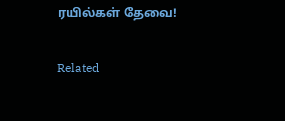ரயில்கள் தேவை!

Related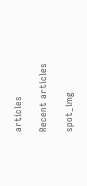articles

Recent articles

spot_img